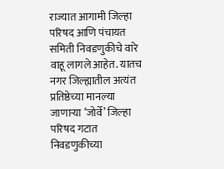राज्यात आगामी जिल्हा परिषद आणि पंचायत समिती निवडणुकीचे वारे वाहू लागले आहेत. यातच नगर जिल्ह्यातील अत्यंत प्रतिष्ठेच्या मानल्या जाणाऱ्या ‘जोर्वे’ जिल्हा परिषद गटात निवडणुकीच्या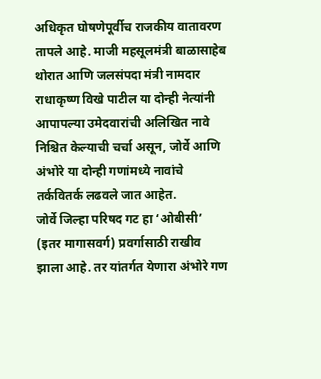अधिकृत घोषणेपूर्वीच राजकीय वातावरण तापले आहे. माजी महसूलमंत्री बाळासाहेब थोरात आणि जलसंपदा मंत्री नामदार राधाकृष्ण विखे पाटील या दोन्ही नेत्यांनी आपापल्या उमेदवारांची अलिखित नावे निश्चित केल्याची चर्चा असून, जोर्वे आणि अंभोरे या दोन्ही गणांमध्ये नावांचे तर्कवितर्क लढवले जात आहेत.
जोर्वे जिल्हा परिषद गट हा ‘ओबीसी’ (इतर मागासवर्ग) प्रवर्गासाठी राखीव झाला आहे. तर यांतर्गत येणारा अंभोरे गण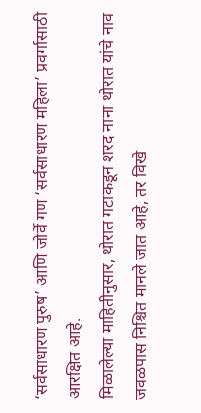‘सर्वसाधारण पुरुष’ आणि जोर्वे गण ‘सर्वसाधारण महिला’ प्रवर्गासाठी आरक्षित आहे.
मिळालेल्या माहितीनुसार, थोरात गटाकडून शरद नाना थोरात यांचे नाव जवळपास निश्चित मानले जात आहे, तर विखे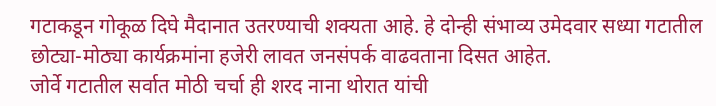गटाकडून गोकूळ दिघे मैदानात उतरण्याची शक्यता आहे. हे दोन्ही संभाव्य उमेदवार सध्या गटातील छोट्या-मोठ्या कार्यक्रमांना हजेरी लावत जनसंपर्क वाढवताना दिसत आहेत.
जोर्वे गटातील सर्वात मोठी चर्चा ही शरद नाना थोरात यांची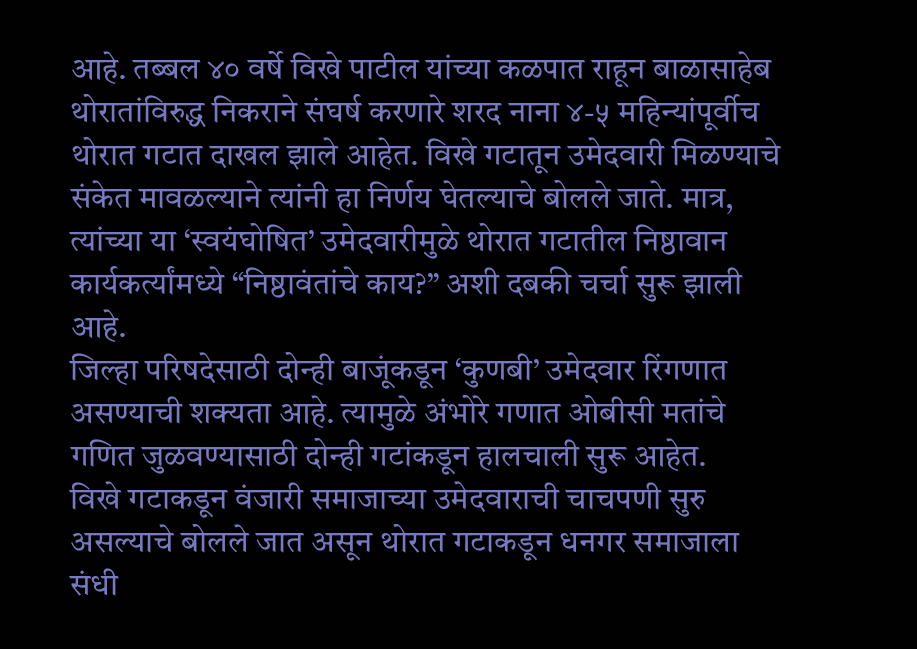आहे. तब्बल ४० वर्षे विखे पाटील यांच्या कळपात राहून बाळासाहेब थोरातांविरुद्ध निकराने संघर्ष करणारे शरद नाना ४-५ महिन्यांपूर्वीच थोरात गटात दाखल झाले आहेत. विखे गटातून उमेदवारी मिळण्याचे संकेत मावळल्याने त्यांनी हा निर्णय घेतल्याचे बोलले जाते. मात्र, त्यांच्या या ‘स्वयंघोषित’ उमेदवारीमुळे थोरात गटातील निष्ठावान कार्यकर्त्यांमध्ये “निष्ठावंतांचे काय?” अशी दबकी चर्चा सुरू झाली आहे.
जिल्हा परिषदेसाठी दोन्ही बाजूंकडून ‘कुणबी’ उमेदवार रिंगणात असण्याची शक्यता आहे. त्यामुळे अंभोरे गणात ओबीसी मतांचे गणित जुळवण्यासाठी दोन्ही गटांकडून हालचाली सुरू आहेत.
विखे गटाकडून वंजारी समाजाच्या उमेदवाराची चाचपणी सुरु असल्याचे बोलले जात असून थोरात गटाकडून धनगर समाजाला संधी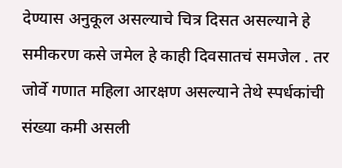देण्यास अनुकूल असल्याचे चित्र दिसत असल्याने हे समीकरण कसे जमेल हे काही दिवसातचं समजेल . तर जोर्वे गणात महिला आरक्षण असल्याने तेथे स्पर्धकांची संख्या कमी असली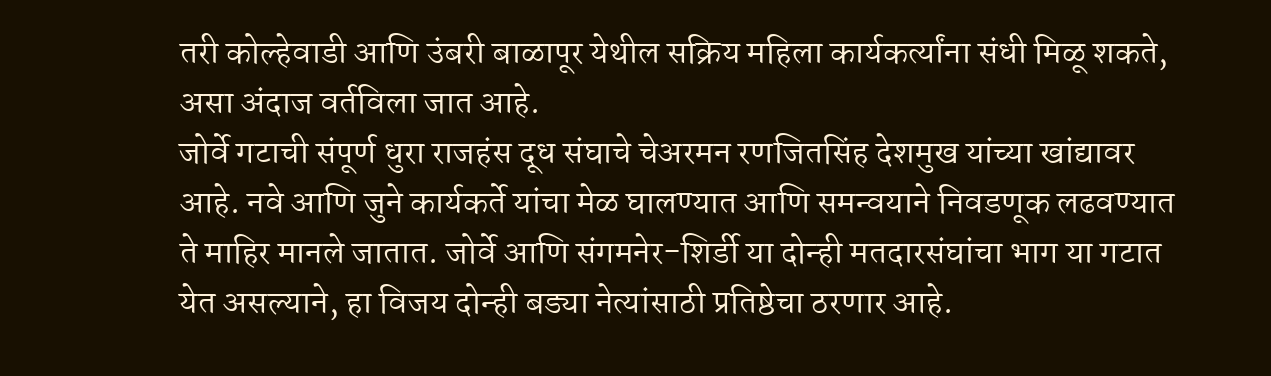तरी कोल्हेवाडी आणि उंबरी बाळापूर येथील सक्रिय महिला कार्यकर्त्यांना संधी मिळू शकते, असा अंदाज वर्तविला जात आहे.
जोर्वे गटाची संपूर्ण धुरा राजहंस दूध संघाचे चेअरमन रणजितसिंह देशमुख यांच्या खांद्यावर आहे. नवे आणि जुने कार्यकर्ते यांचा मेळ घालण्यात आणि समन्वयाने निवडणूक लढवण्यात ते माहिर मानले जातात. जोर्वे आणि संगमनेर-शिर्डी या दोन्ही मतदारसंघांचा भाग या गटात येत असल्याने, हा विजय दोन्ही बड्या नेत्यांसाठी प्रतिष्ठेचा ठरणार आहे.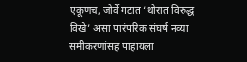एकूणच, जोर्वे गटात ‘थोरात विरुद्ध विखे’ असा पारंपरिक संघर्ष नव्या समीकरणांसह पाहायला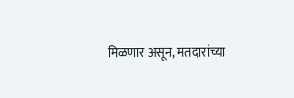मिळणार असून, मतदारांच्या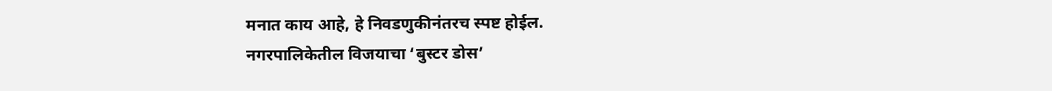मनात काय आहे, हे निवडणुकीनंतरच स्पष्ट होईल.
नगरपालिकेतील विजयाचा ‘बुस्टर डोस’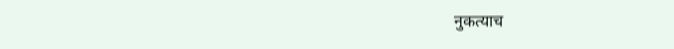नुकत्याच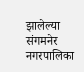झालेल्या संगमनेर नगरपालिका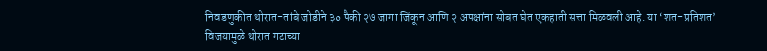निवडणुकीत थोरात-तांबे जोडीने ३० पैकी २७ जागा जिंकून आणि २ अपक्षांना सोबत घेत एकहाती सत्ता मिळवली आहे. या ‘शत-प्रतिशत’ विजयामुळे थोरात गटाच्या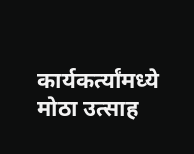कार्यकर्त्यांमध्ये मोठा उत्साह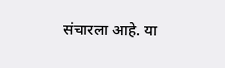संचारला आहे. या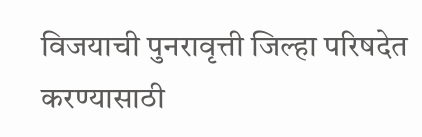विजयाची पुनरावृत्ती जिल्हा परिषदेत करण्यासाठी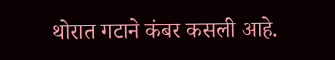थोरात गटाने कंबर कसली आहे.